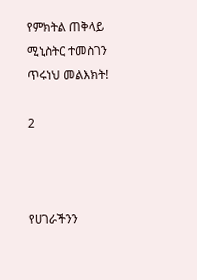የምክትል ጠቅላይ ሚኒስትር ተመስገን ጥሩነህ መልእክት!

2



የሀገራችንን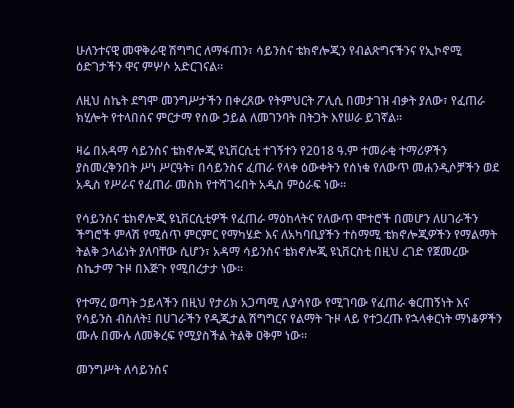ሁለንተናዊ መዋቅራዊ ሽግግር ለማፋጠን፣ ሳይንስና ቴክኖሎጂን የብልጽግናችንና የኢኮኖሚ ዕድገታችን ዋና ምሦሶ አድርገናል።

ለዚህ ስኬት ደግሞ መንግሥታችን በቀረጸው የትምህርት ፖሊሲ በመታገዝ ብቃት ያለው፣ የፈጠራ ክሂሎት የተላበሰና ምርታማ የሰው ኃይል ለመገንባት በትጋት እየሠራ ይገኛል።

ዛሬ በአዳማ ሳይንስና ቴክኖሎጂ ዩኒቨርሲቲ ተገኝተን የ2018 ዓ.ም ተመራቂ ተማሪዎችን ያስመረቅንበት ሥነ ሥርዓት፣ በሳይንስና ፈጠራ የላቀ ዕውቀትን የሰነቁ የለውጥ መሐንዲሶቻችን ወደ አዲስ የሥራና የፈጠራ መስክ የተሻገሩበት አዲስ ምዕራፍ ነው።

የሳይንስና ቴክኖሎጂ ዩኒቨርሲቲዎች የፈጠራ ማዕከላትና የለውጥ ሞተሮች በመሆን ለሀገራችን ችግሮች ምላሽ የሚሰጥ ምርምር የማካሄድ እና ለአካባቢያችን ተስማሚ ቴክኖሎጂዎችን የማልማት ትልቅ ኃላፊነት ያለባቸው ሲሆን፣ አዳማ ሳይንስና ቴክኖሎጂ ዩኒቨርስቲ በዚህ ረገድ የጀመረው ስኬታማ ጉዞ በእጅጉ የሚበረታታ ነው።

የተማረ ወጣት ኃይላችን በዚህ የታሪክ አጋጣሚ ሊያሳየው የሚገባው የፈጠራ ቁርጠኝነት እና የሳይንስ ብስለት፤ በሀገራችን የዲጂታል ሽግግርና የልማት ጉዞ ላይ የተጋረጡ የኋላቀርነት ማነቆዎችን ሙሉ በሙሉ ለመቅረፍ የሚያስችል ትልቅ ዐቅም ነው።

መንግሥት ለሳይንስና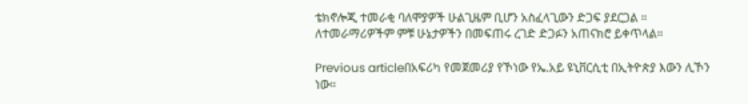ቴክኖሎጂ ተመራቂ ባለሞያዎች ሁልጊዜም ቢሆን አስፈላጊውን ድጋፍ ያደርጋል ። ለተመራማሪዎችም ምቹ ሁኔታዎችን በመፍጠሩ ረገድ ድጋፉን አጠናክሮ ይቀጥላል።

Previous articleበአፍሪካ የመጀመሪያ የኾነው የኤ.አይ ዩኒቨርሲቲ በኢትዮጵያ እውን ሊኾን ነው።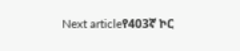Next articleየ403ኛ ኮር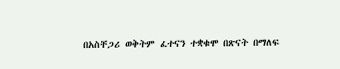በአስቸጋሪ ወቅትም ፈተናን ተቋቁሞ በጽናት በማለፍ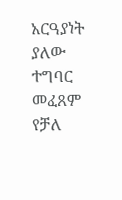አርዓያነት ያለው ተግባር መፈጸም የቻለ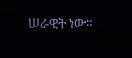ሠራዊት ነው።